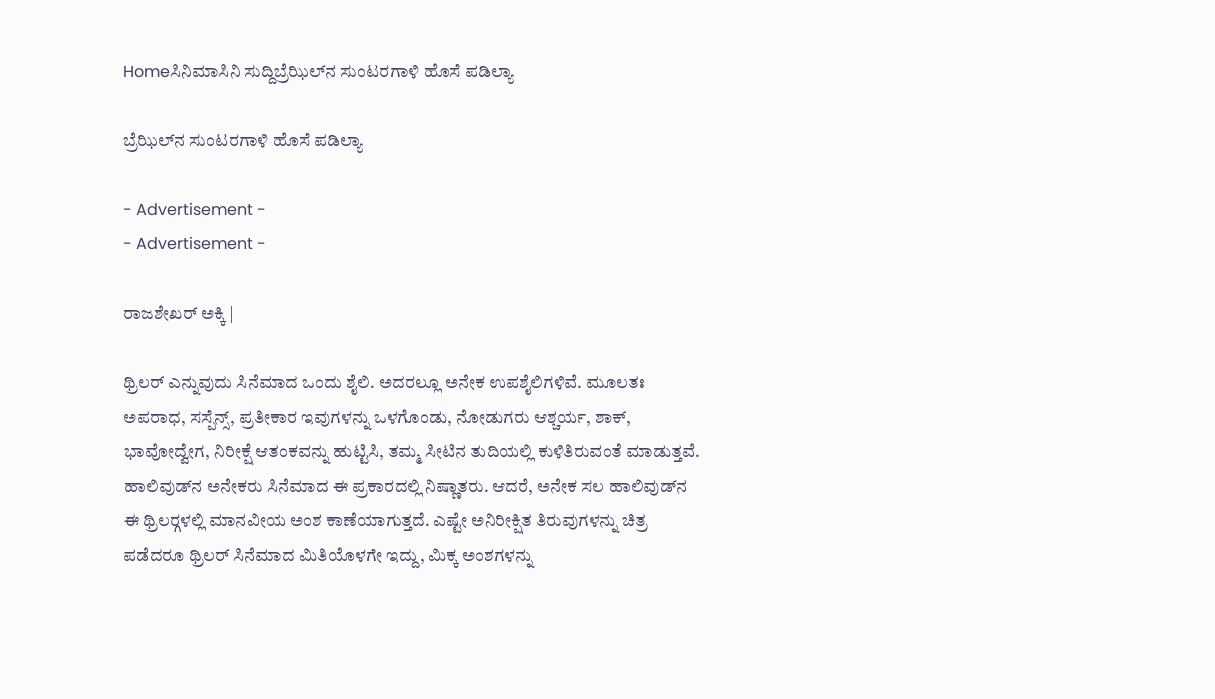Homeಸಿನಿಮಾಸಿನಿ ಸುದ್ದಿಬ್ರೆಝಿಲ್‍ನ ಸುಂಟರಗಾಳಿ ಹೊಸೆ ಪಡಿಲ್ಯಾ

ಬ್ರೆಝಿಲ್‍ನ ಸುಂಟರಗಾಳಿ ಹೊಸೆ ಪಡಿಲ್ಯಾ

- Advertisement -
- Advertisement -

ರಾಜಶೇಖರ್ ಅಕ್ಕಿ |

ಥ್ರಿಲರ್ ಎನ್ನುವುದು ಸಿನೆಮಾದ ಒಂದು ಶೈಲಿ. ಅದರಲ್ಲೂ ಅನೇಕ ಉಪಶೈಲಿಗಳಿವೆ. ಮೂಲತಃ ಅಪರಾಧ, ಸಸ್ಪೆನ್ಸ್, ಪ್ರತೀಕಾರ ಇವುಗಳನ್ನು ಒಳಗೊಂಡು, ನೋಡುಗರು ಆಶ್ಚರ್ಯ, ಶಾಕ್, ಭಾವೋದ್ವೇಗ, ನಿರೀಕ್ಷೆ ಆತಂಕವನ್ನು ಹುಟ್ಟಿಸಿ, ತಮ್ಮ ಸೀಟಿನ ತುದಿಯಲ್ಲಿ ಕುಳಿತಿರುವಂತೆ ಮಾಡುತ್ತವೆ. ಹಾಲಿವುಡ್‍ನ ಅನೇಕರು ಸಿನೆಮಾದ ಈ ಪ್ರಕಾರದಲ್ಲಿ ನಿಷ್ಣಾತರು. ಆದರೆ, ಅನೇಕ ಸಲ ಹಾಲಿವುಡ್‍ನ ಈ ಥ್ರಿಲರ್‍ಗಳಲ್ಲಿ ಮಾನವೀಯ ಅಂಶ ಕಾಣೆಯಾಗುತ್ತದೆ. ಎಷ್ಟೇ ಅನಿರೀಕ್ಷಿತ ತಿರುವುಗಳನ್ನು ಚಿತ್ರ ಪಡೆದರೂ ಥ್ರಿಲರ್ ಸಿನೆಮಾದ ಮಿತಿಯೊಳಗೇ ಇದ್ದು, ಮಿಕ್ಕ ಅಂಶಗಳನ್ನು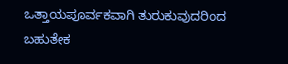ಒತ್ತಾಯಪೂರ್ವಕವಾಗಿ ತುರುಕುವುದರಿಂದ ಬಹುತೇಕ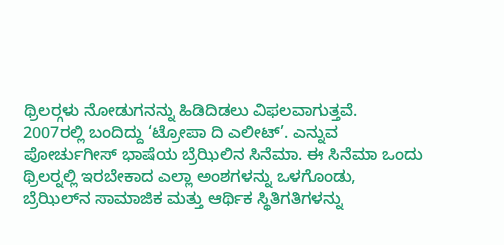ಥ್ರಿಲರ್‍ಗಳು ನೋಡುಗನನ್ನು ಹಿಡಿದಿಡಲು ವಿಫಲವಾಗುತ್ತವೆ.
2007ರಲ್ಲಿ ಬಂದಿದ್ದು ‘ಟ್ರೋಪಾ ದಿ ಎಲೀಟ್’. ಎನ್ನುವ ಪೋರ್ಚುಗೀಸ್ ಭಾಷೆಯ ಬ್ರೆಝಿಲಿನ ಸಿನೆಮಾ. ಈ ಸಿನೆಮಾ ಒಂದು ಥ್ರಿಲರ್‍ನಲ್ಲಿ ಇರಬೇಕಾದ ಎಲ್ಲಾ ಅಂಶಗಳನ್ನು ಒಳಗೊಂಡು, ಬ್ರೆಝಿಲ್‍ನ ಸಾಮಾಜಿಕ ಮತ್ತು ಆರ್ಥಿಕ ಸ್ಥಿತಿಗತಿಗಳನ್ನು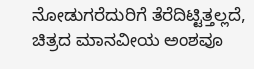ನೋಡುಗರೆದುರಿಗೆ ತೆರೆದಿಟ್ಟಿತ್ತಲ್ಲದೆ, ಚಿತ್ರದ ಮಾನವೀಯ ಅಂಶವೂ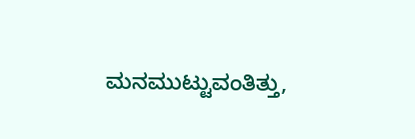ಮನಮುಟ್ಟುವಂತಿತ್ತು,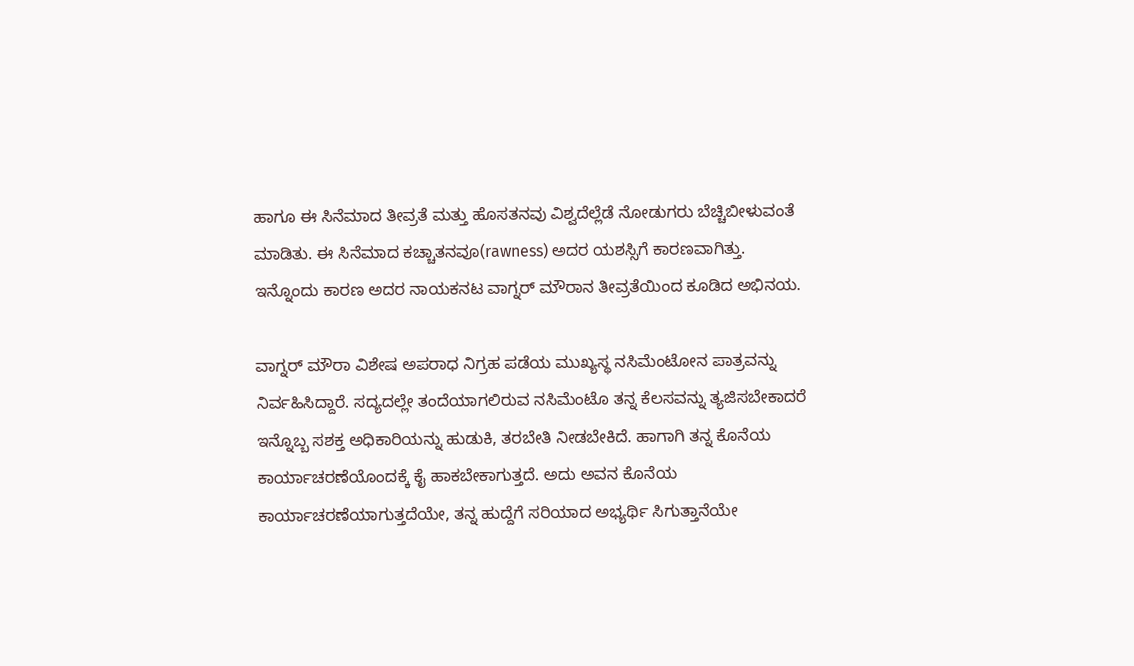ಹಾಗೂ ಈ ಸಿನೆಮಾದ ತೀವ್ರತೆ ಮತ್ತು ಹೊಸತನವು ವಿಶ್ವದೆಲ್ಲೆಡೆ ನೋಡುಗರು ಬೆಚ್ಚಿಬೀಳುವಂತೆ ಮಾಡಿತು. ಈ ಸಿನೆಮಾದ ಕಚ್ಚಾತನವೂ(rawness) ಅದರ ಯಶಸ್ಸಿಗೆ ಕಾರಣವಾಗಿತ್ತು. ಇನ್ನೊಂದು ಕಾರಣ ಅದರ ನಾಯಕನಟ ವಾಗ್ನರ್ ಮೌರಾನ ತೀವ್ರತೆಯಿಂದ ಕೂಡಿದ ಅಭಿನಯ.

ವಾಗ್ನರ್ ಮೌರಾ ವಿಶೇಷ ಅಪರಾಧ ನಿಗ್ರಹ ಪಡೆಯ ಮುಖ್ಯಸ್ಥ ನಸಿಮೆಂಟೋನ ಪಾತ್ರವನ್ನು ನಿರ್ವಹಿಸಿದ್ದಾರೆ. ಸದ್ಯದಲ್ಲೇ ತಂದೆಯಾಗಲಿರುವ ನಸಿಮೆಂಟೊ ತನ್ನ ಕೆಲಸವನ್ನು ತ್ಯಜಿಸಬೇಕಾದರೆ ಇನ್ನೊಬ್ಬ ಸಶಕ್ತ ಅಧಿಕಾರಿಯನ್ನು ಹುಡುಕಿ, ತರಬೇತಿ ನೀಡಬೇಕಿದೆ. ಹಾಗಾಗಿ ತನ್ನ ಕೊನೆಯ ಕಾರ್ಯಾಚರಣೆಯೊಂದಕ್ಕೆ ಕೈ ಹಾಕಬೇಕಾಗುತ್ತದೆ. ಅದು ಅವನ ಕೊನೆಯ ಕಾರ್ಯಾಚರಣೆಯಾಗುತ್ತದೆಯೇ, ತನ್ನ ಹುದ್ದೆಗೆ ಸರಿಯಾದ ಅಭ್ಯರ್ಥಿ ಸಿಗುತ್ತಾನೆಯೇ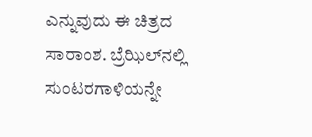ಎನ್ನುವುದು ಈ ಚಿತ್ರದ ಸಾರಾಂಶ. ಬ್ರೆಝಿಲ್‍ನಲ್ಲಿ ಸುಂಟರಗಾಳಿಯನ್ನೇ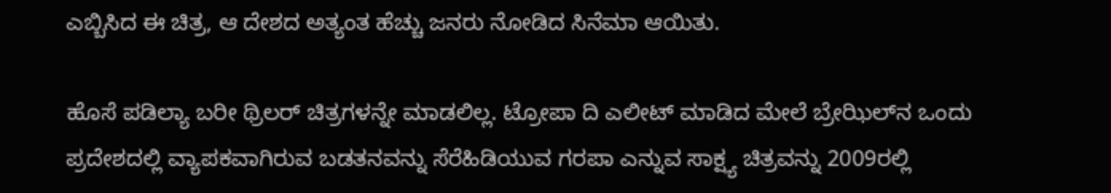ಎಬ್ಬಿಸಿದ ಈ ಚಿತ್ರ, ಆ ದೇಶದ ಅತ್ಯಂತ ಹೆಚ್ಚು ಜನರು ನೋಡಿದ ಸಿನೆಮಾ ಆಯಿತು.

ಹೊಸೆ ಪಡಿಲ್ಯಾ ಬರೀ ಥ್ರಿಲರ್ ಚಿತ್ರಗಳನ್ನೇ ಮಾಡಲಿಲ್ಲ. ಟ್ರೋಪಾ ದಿ ಎಲೀಟ್ ಮಾಡಿದ ಮೇಲೆ ಬ್ರೇಝಿಲ್‍ನ ಒಂದು ಪ್ರದೇಶದಲ್ಲಿ ವ್ಯಾಪಕವಾಗಿರುವ ಬಡತನವನ್ನು ಸೆರೆಹಿಡಿಯುವ ಗರಪಾ ಎನ್ನುವ ಸಾಕ್ಷ್ಯ ಚಿತ್ರವನ್ನು 2009ರಲ್ಲಿ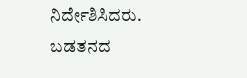ನಿರ್ದೇಶಿಸಿದರು. ಬಡತನದ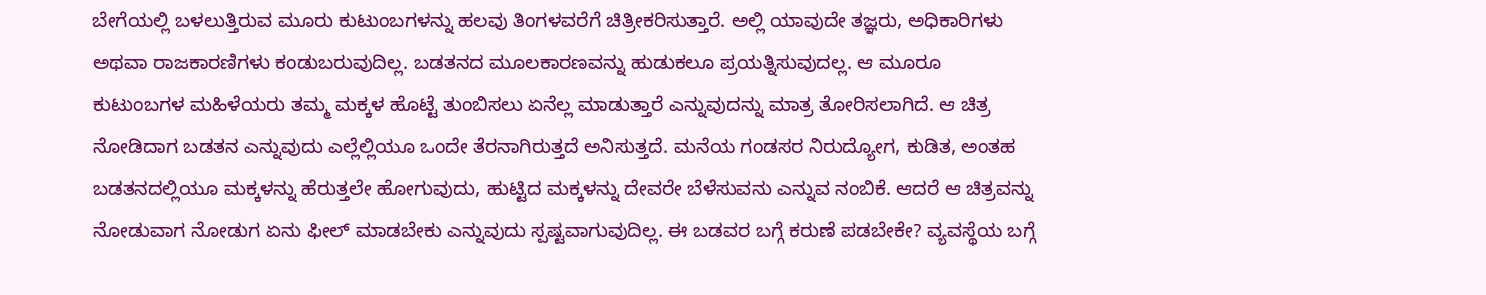ಬೇಗೆಯಲ್ಲಿ ಬಳಲುತ್ತಿರುವ ಮೂರು ಕುಟುಂಬಗಳನ್ನು ಹಲವು ತಿಂಗಳವರೆಗೆ ಚಿತ್ರೀಕರಿಸುತ್ತಾರೆ. ಅಲ್ಲಿ ಯಾವುದೇ ತಜ್ಞರು, ಅಧಿಕಾರಿಗಳು ಅಥವಾ ರಾಜಕಾರಣಿಗಳು ಕಂಡುಬರುವುದಿಲ್ಲ. ಬಡತನದ ಮೂಲಕಾರಣವನ್ನು ಹುಡುಕಲೂ ಪ್ರಯತ್ನಿಸುವುದಲ್ಲ. ಆ ಮೂರೂ ಕುಟುಂಬಗಳ ಮಹಿಳೆಯರು ತಮ್ಮ ಮಕ್ಕಳ ಹೊಟ್ಟೆ ತುಂಬಿಸಲು ಏನೆಲ್ಲ ಮಾಡುತ್ತಾರೆ ಎನ್ನುವುದನ್ನು ಮಾತ್ರ ತೋರಿಸಲಾಗಿದೆ. ಆ ಚಿತ್ರ ನೋಡಿದಾಗ ಬಡತನ ಎನ್ನುವುದು ಎಲ್ಲೆಲ್ಲಿಯೂ ಒಂದೇ ತೆರನಾಗಿರುತ್ತದೆ ಅನಿಸುತ್ತದೆ. ಮನೆಯ ಗಂಡಸರ ನಿರುದ್ಯೋಗ, ಕುಡಿತ, ಅಂತಹ ಬಡತನದಲ್ಲಿಯೂ ಮಕ್ಕಳನ್ನು ಹೆರುತ್ತಲೇ ಹೋಗುವುದು, ಹುಟ್ಟಿದ ಮಕ್ಕಳನ್ನು ದೇವರೇ ಬೆಳೆಸುವನು ಎನ್ನುವ ನಂಬಿಕೆ. ಆದರೆ ಆ ಚಿತ್ರವನ್ನು ನೋಡುವಾಗ ನೋಡುಗ ಏನು ಫೀಲ್ ಮಾಡಬೇಕು ಎನ್ನುವುದು ಸ್ಪಷ್ಟವಾಗುವುದಿಲ್ಲ. ಈ ಬಡವರ ಬಗ್ಗೆ ಕರುಣೆ ಪಡಬೇಕೇ? ವ್ಯವಸ್ಥೆಯ ಬಗ್ಗೆ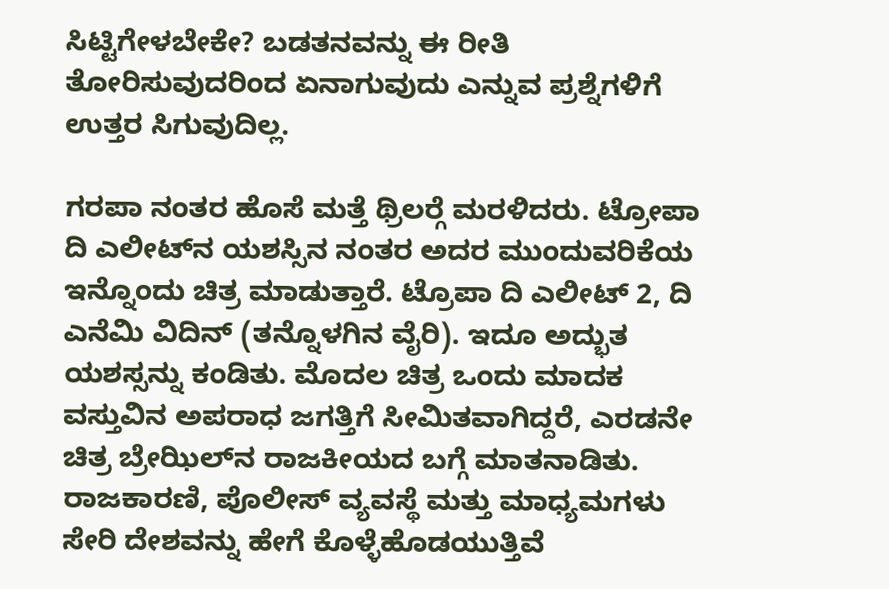ಸಿಟ್ಟಿಗೇಳಬೇಕೇ? ಬಡತನವನ್ನು ಈ ರೀತಿ ತೋರಿಸುವುದರಿಂದ ಏನಾಗುವುದು ಎನ್ನುವ ಪ್ರಶ್ನೆಗಳಿಗೆ ಉತ್ತರ ಸಿಗುವುದಿಲ್ಲ.

ಗರಪಾ ನಂತರ ಹೊಸೆ ಮತ್ತೆ ಥ್ರಿಲರ್‍ಗೆ ಮರಳಿದರು. ಟ್ರೋಪಾ ದಿ ಎಲೀಟ್‍ನ ಯಶಸ್ಸಿನ ನಂತರ ಅದರ ಮುಂದುವರಿಕೆಯ ಇನ್ನೊಂದು ಚಿತ್ರ ಮಾಡುತ್ತಾರೆ. ಟ್ರೊಪಾ ದಿ ಎಲೀಟ್ 2, ದಿ ಎನೆಮಿ ವಿದಿನ್ (ತನ್ನೊಳಗಿನ ವೈರಿ). ಇದೂ ಅದ್ಭುತ ಯಶಸ್ಸನ್ನು ಕಂಡಿತು. ಮೊದಲ ಚಿತ್ರ ಒಂದು ಮಾದಕ ವಸ್ತುವಿನ ಅಪರಾಧ ಜಗತ್ತಿಗೆ ಸೀಮಿತವಾಗಿದ್ದರೆ, ಎರಡನೇ ಚಿತ್ರ ಬ್ರೇಝಿಲ್‍ನ ರಾಜಕೀಯದ ಬಗ್ಗೆ ಮಾತನಾಡಿತು. ರಾಜಕಾರಣಿ, ಪೊಲೀಸ್ ವ್ಯವಸ್ಥೆ ಮತ್ತು ಮಾಧ್ಯಮಗಳು ಸೇರಿ ದೇಶವನ್ನು ಹೇಗೆ ಕೊಳ್ಳೆಹೊಡಯುತ್ತಿವೆ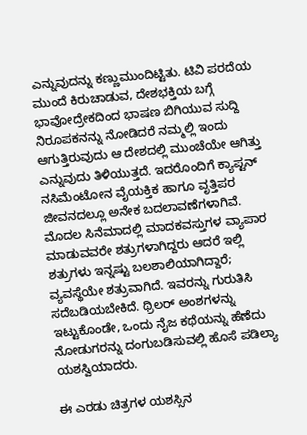ಎನ್ನುವುದನ್ನು ಕಣ್ಣುಮುಂದಿಟ್ಟಿತು. ಟಿವಿ ಪರದೆಯ ಮುಂದೆ ಕಿರುಚಾಡುವ, ದೇಶಭಕ್ತಿಯ ಬಗ್ಗೆ ಭಾವೋದ್ರೇಕದಿಂದ ಭಾಷಣ ಬಿಗಿಯುವ ಸುದ್ದಿ ನಿರೂಪಕನನ್ನು ನೋಡಿದರೆ ನಮ್ಮಲ್ಲಿ ಇಂದು ಆಗುತ್ತಿರುವುದು ಆ ದೇಶದಲ್ಲಿ ಮುಂಚೆಯೇ ಆಗಿತ್ತು ಎನ್ನುವುದು ತಿಳಿಯುತ್ತದೆ. ಇದರೊಂದಿಗೆ ಕ್ಯಾಪ್ಟನ್ ನಸಿಮೆಂಟೋನ ವೈಯಕ್ತಿಕ ಹಾಗೂ ವೃತ್ತಿಪರ ಜೀವನದಲ್ಲೂ ಅನೇಕ ಬದಲಾವಣೆಗಳಾಗಿವೆ. ಮೊದಲ ಸಿನೆಮಾದಲ್ಲಿ ಮಾದಕವಸ್ತುಗಳ ವ್ಯಾಪಾರ ಮಾಡುವವರೇ ಶತ್ರುಗಳಾಗಿದ್ದರು ಆದರೆ ಇಲ್ಲಿ ಶತ್ರುಗಳು ಇನ್ನಷ್ಟು ಬಲಶಾಲಿಯಾಗಿದ್ದಾರೆ; ವ್ಯವಸ್ಥೆಯೇ ಶತ್ರುವಾಗಿದೆ. ಇವರನ್ನು ಗುರುತಿಸಿ ಸದೆಬಡಿಯಬೇಕಿದೆ. ಥ್ರಿಲರ್ ಅಂಶಗಳನ್ನು ಇಟ್ಟುಕೊಂಡೇ, ಒಂದು ನೈಜ ಕಥೆಯನ್ನು ಹೆಣೆದು ನೋಡುಗರನ್ನು ದಂಗುಬಡಿಸುವಲ್ಲಿ ಹೊಸೆ ಪಡಿಲ್ಯಾ ಯಶಸ್ವಿಯಾದರು.

ಈ ಎರಡು ಚಿತ್ರಗಳ ಯಶಸ್ಸಿನ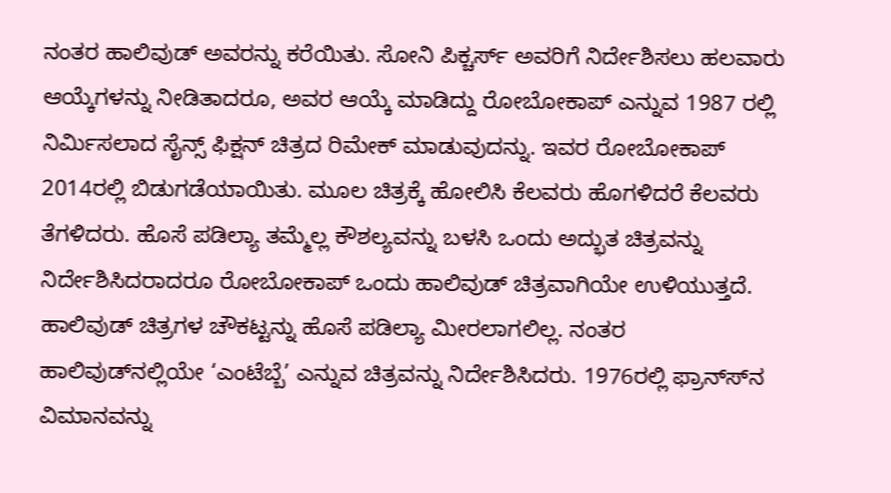ನಂತರ ಹಾಲಿವುಡ್ ಅವರನ್ನು ಕರೆಯಿತು. ಸೋನಿ ಪಿಕ್ಚರ್ಸ್ ಅವರಿಗೆ ನಿರ್ದೇಶಿಸಲು ಹಲವಾರು ಆಯ್ಕೆಗಳನ್ನು ನೀಡಿತಾದರೂ, ಅವರ ಆಯ್ಕೆ ಮಾಡಿದ್ದು ರೋಬೋಕಾಪ್ ಎನ್ನುವ 1987 ರಲ್ಲಿ ನಿರ್ಮಿಸಲಾದ ಸೈನ್ಸ್ ಫಿಕ್ಷನ್ ಚಿತ್ರದ ರಿಮೇಕ್ ಮಾಡುವುದನ್ನು. ಇವರ ರೋಬೋಕಾಪ್ 2014ರಲ್ಲಿ ಬಿಡುಗಡೆಯಾಯಿತು. ಮೂಲ ಚಿತ್ರಕ್ಕೆ ಹೋಲಿಸಿ ಕೆಲವರು ಹೊಗಳಿದರೆ ಕೆಲವರು ತೆಗಳಿದರು. ಹೊಸೆ ಪಡಿಲ್ಯಾ ತಮ್ಮೆಲ್ಲ ಕೌಶಲ್ಯವನ್ನು ಬಳಸಿ ಒಂದು ಅದ್ಭುತ ಚಿತ್ರವನ್ನು ನಿರ್ದೇಶಿಸಿದರಾದರೂ ರೋಬೋಕಾಪ್ ಒಂದು ಹಾಲಿವುಡ್ ಚಿತ್ರವಾಗಿಯೇ ಉಳಿಯುತ್ತದೆ. ಹಾಲಿವುಡ್ ಚಿತ್ರಗಳ ಚೌಕಟ್ಟನ್ನು ಹೊಸೆ ಪಡಿಲ್ಯಾ ಮೀರಲಾಗಲಿಲ್ಲ. ನಂತರ ಹಾಲಿವುಡ್‍ನಲ್ಲಿಯೇ ‘ಎಂಟೆಬ್ಬೆ’ ಎನ್ನುವ ಚಿತ್ರವನ್ನು ನಿರ್ದೇಶಿಸಿದರು. 1976ರಲ್ಲಿ ಫ್ರಾನ್ಸ್‍ನ ವಿಮಾನವನ್ನು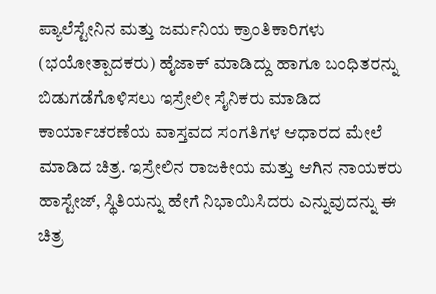ಪ್ಯಾಲೆಸ್ಟೇನಿನ ಮತ್ತು ಜರ್ಮನಿಯ ಕ್ರಾಂತಿಕಾರಿಗಳು (ಭಯೋತ್ಪಾದಕರು) ಹೈಜಾಕ್ ಮಾಡಿದ್ದು ಹಾಗೂ ಬಂಧಿತರನ್ನು ಬಿಡುಗಡೆಗೊಳಿಸಲು ಇಸ್ರೇಲೀ ಸೈನಿಕರು ಮಾಡಿದ ಕಾರ್ಯಾಚರಣೆಯ ವಾಸ್ತವದ ಸಂಗತಿಗಳ ಆಧಾರದ ಮೇಲೆ ಮಾಡಿದ ಚಿತ್ರ. ಇಸ್ರೇಲಿನ ರಾಜಕೀಯ ಮತ್ತು ಆಗಿನ ನಾಯಕರು ಹಾಸ್ಟೇಜ್, ಸ್ಥಿತಿಯನ್ನು ಹೇಗೆ ನಿಭಾಯಿಸಿದರು ಎನ್ನುವುದನ್ನು ಈ ಚಿತ್ರ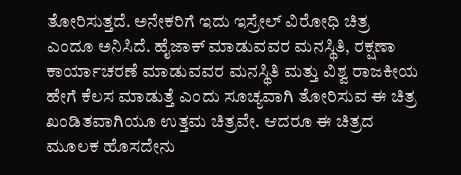ತೋರಿಸುತ್ತದೆ. ಅನೇಕರಿಗೆ ಇದು ಇಸ್ರೇಲ್ ವಿರೋಧಿ ಚಿತ್ರ ಎಂದೂ ಅನಿಸಿದೆ. ಹೈಜಾಕ್ ಮಾಡುವವರ ಮನಸ್ಥಿತಿ, ರಕ್ಷಣಾ ಕಾರ್ಯಾಚರಣೆ ಮಾಡುವವರ ಮನಸ್ಥಿತಿ ಮತ್ತು ವಿಶ್ವ ರಾಜಕೀಯ ಹೇಗೆ ಕೆಲಸ ಮಾಡುತ್ತೆ ಎಂದು ಸೂಚ್ಯವಾಗಿ ತೋರಿಸುವ ಈ ಚಿತ್ರ ಖಂಡಿತವಾಗಿಯೂ ಉತ್ತಮ ಚಿತ್ರವೇ. ಆದರೂ ಈ ಚಿತ್ರದ ಮೂಲಕ ಹೊಸದೇನು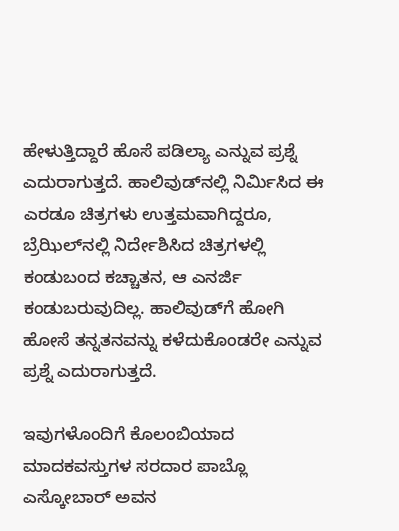ಹೇಳುತ್ತಿದ್ದಾರೆ ಹೊಸೆ ಪಡಿಲ್ಯಾ ಎನ್ನುವ ಪ್ರಶ್ನೆ ಎದುರಾಗುತ್ತದೆ. ಹಾಲಿವುಡ್‍ನಲ್ಲಿ ನಿರ್ಮಿಸಿದ ಈ ಎರಡೂ ಚಿತ್ರಗಳು ಉತ್ತಮವಾಗಿದ್ದರೂ, ಬ್ರೆಝಿಲ್‍ನಲ್ಲಿ ನಿರ್ದೇಶಿಸಿದ ಚಿತ್ರಗಳಲ್ಲಿ ಕಂಡುಬಂದ ಕಚ್ಚಾತನ, ಆ ಎನರ್ಜಿ ಕಂಡುಬರುವುದಿಲ್ಲ. ಹಾಲಿವುಡ್‍ಗೆ ಹೋಗಿ ಹೋಸೆ ತನ್ನತನವನ್ನು ಕಳೆದುಕೊಂಡರೇ ಎನ್ನುವ ಪ್ರಶ್ನೆ ಎದುರಾಗುತ್ತದೆ.

ಇವುಗಳೊಂದಿಗೆ ಕೊಲಂಬಿಯಾದ ಮಾದಕವಸ್ತುಗಳ ಸರದಾರ ಪಾಬ್ಲೊ ಎಸ್ಕೋಬಾರ್ ಅವನ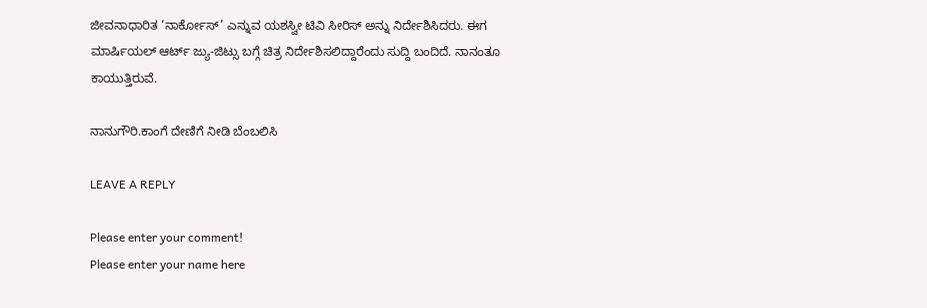ಜೀವನಾಧಾರಿತ ‘ನಾರ್ಕೋಸ್’ ಎನ್ನುವ ಯಶಸ್ವೀ ಟಿವಿ ಸೀರಿಸ್ ಅನ್ನು ನಿರ್ದೇಶಿಸಿದರು. ಈಗ ಮಾರ್ಷಿಯಲ್ ಆರ್ಟ್ ಜ್ಯು-ಜಿಟ್ಸು ಬಗ್ಗೆ ಚಿತ್ರ ನಿರ್ದೇಶಿಸಲಿದ್ದಾರೆಂದು ಸುದ್ದಿ ಬಂದಿದೆ. ನಾನಂತೂ ಕಾಯುತ್ತಿರುವೆ.

ನಾನುಗೌರಿ.ಕಾಂಗೆ ದೇಣಿಗೆ ನೀಡಿ ಬೆಂಬಲಿಸಿ

LEAVE A REPLY

Please enter your comment!
Please enter your name here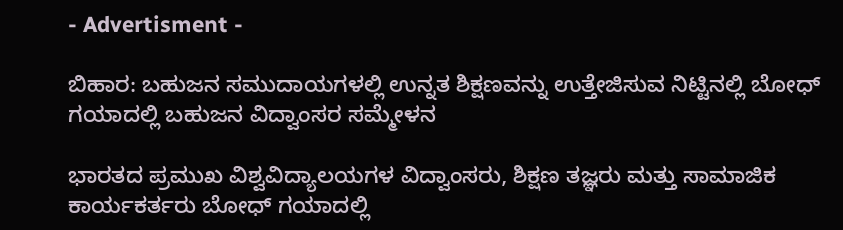- Advertisment -

ಬಿಹಾರ: ಬಹುಜನ ಸಮುದಾಯಗಳಲ್ಲಿ ಉನ್ನತ ಶಿಕ್ಷಣವನ್ನು ಉತ್ತೇಜಿಸುವ ನಿಟ್ಟಿನಲ್ಲಿ ಬೋಧ್ ಗಯಾದಲ್ಲಿ ಬಹುಜನ ವಿದ್ವಾಂಸರ ಸಮ್ಮೇಳನ

ಭಾರತದ ಪ್ರಮುಖ ವಿಶ್ವವಿದ್ಯಾಲಯಗಳ ವಿದ್ವಾಂಸರು, ಶಿಕ್ಷಣ ತಜ್ಞರು ಮತ್ತು ಸಾಮಾಜಿಕ ಕಾರ್ಯಕರ್ತರು ಬೋಧ್ ಗಯಾದಲ್ಲಿ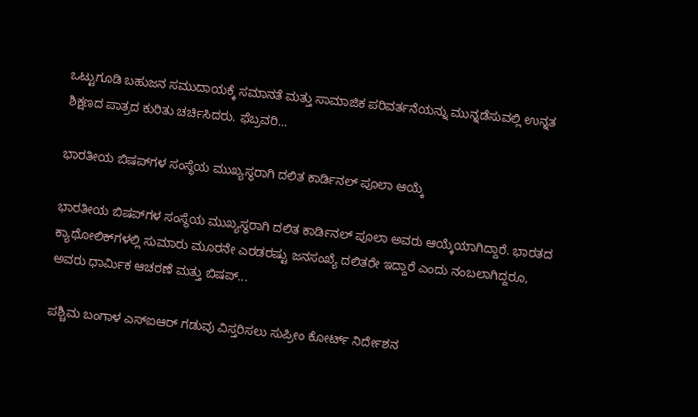ಒಟ್ಟುಗೂಡಿ ಬಹುಜನ ಸಮುದಾಯಕ್ಕೆ ಸಮಾನತೆ ಮತ್ತು ಸಾಮಾಜಿಕ ಪರಿವರ್ತನೆಯನ್ನು ಮುನ್ನಡೆಸುವಲ್ಲಿ ಉನ್ನತ ಶಿಕ್ಷಣದ ಪಾತ್ರದ ಕುರಿತು ಚರ್ಚಿಸಿದರು. ಫೆಬ್ರವರಿ...

ಭಾರತೀಯ ಬಿಷಪ್‌ಗಳ ಸಂಸ್ಥೆಯ ಮುಖ್ಯಸ್ಥರಾಗಿ ದಲಿತ ಕಾರ್ಡಿನಲ್ ಪೂಲಾ ಆಯ್ಕೆ

ಭಾರತೀಯ ಬಿಷಪ್‌ಗಳ ಸಂಸ್ಥೆಯ ಮುಖ್ಯಸ್ಥರಾಗಿ ದಲಿತ ಕಾರ್ಡಿನಲ್ ಪೂಲಾ ಅವರು ಆಯ್ಕೆಯಾಗಿದ್ದಾರೆ. ಭಾರತದ ಕ್ಯಾಥೋಲಿಕ್‌ಗಳಲ್ಲಿ ಸುಮಾರು ಮೂರನೇ ಎರಡರಷ್ಟು ಜನಸಂಖ್ಯೆ ದಲಿತರೇ ಇದ್ದಾರೆ ಎಂದು ನಂಬಲಾಗಿದ್ದರೂ, ಅವರು ಧಾರ್ಮಿಕ ಆಚರಣೆ ಮತ್ತು ಬಿಷಪ್‌...

ಪಶ್ಚಿಮ ಬಂಗಾಳ ಎಸ್‌ಐಆರ್ ಗಡುವು ವಿಸ್ತರಿಸಲು ಸುಪ್ರೀಂ ಕೋರ್ಟ್ ನಿರ್ದೇಶನ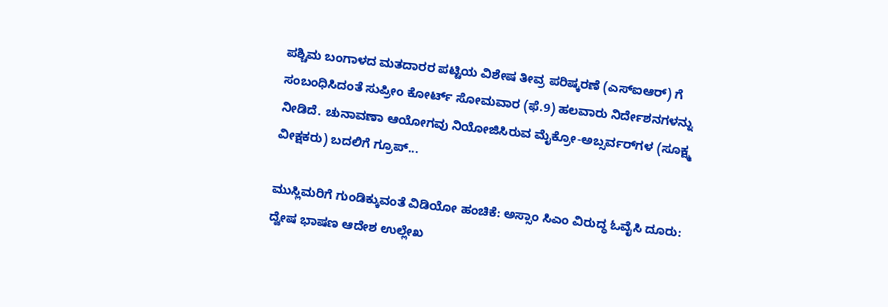ಪಶ್ಚಿಮ ಬಂಗಾಳದ ಮತದಾರರ ಪಟ್ಟಿಯ ವಿಶೇಷ ತೀವ್ರ ಪರಿಷ್ಕರಣೆ (ಎಸ್‌ಐಆರ್‌) ಗೆ ಸಂಬಂಧಿಸಿದಂತೆ ಸುಪ್ರೀಂ ಕೋರ್ಟ್ ಸೋಮವಾರ (ಫೆ.9) ಹಲವಾರು ನಿರ್ದೇಶನಗಳನ್ನು ನೀಡಿದೆ. ಚುನಾವಣಾ ಆಯೋಗವು ನಿಯೋಜಿಸಿರುವ ಮೈಕ್ರೋ-ಅಬ್ಸರ್ವರ್‌ಗಳ (ಸೂಕ್ಷ್ಮ ವೀಕ್ಷಕರು) ಬದಲಿಗೆ ಗ್ರೂಪ್...

ಮುಸ್ಲಿಮರಿಗೆ ಗುಂಡಿಕ್ಕುವಂತೆ ವಿಡಿಯೋ ಹಂಚಿಕೆ: ಅಸ್ಸಾಂ ಸಿಎಂ ವಿರುದ್ಧ ಓವೈಸಿ ದೂರು: ದ್ವೇಷ ಭಾಷಣ ಆದೇಶ ಉಲ್ಲೇಖ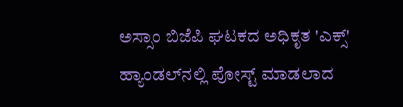ಅಸ್ಸಾಂ ಬಿಜೆಪಿ ಘಟಕದ ಅಧಿಕೃತ 'ಎಕ್ಸ್' ಹ್ಯಾಂಡಲ್‌ನಲ್ಲಿ ಪೋಸ್ಟ್ ಮಾಡಲಾದ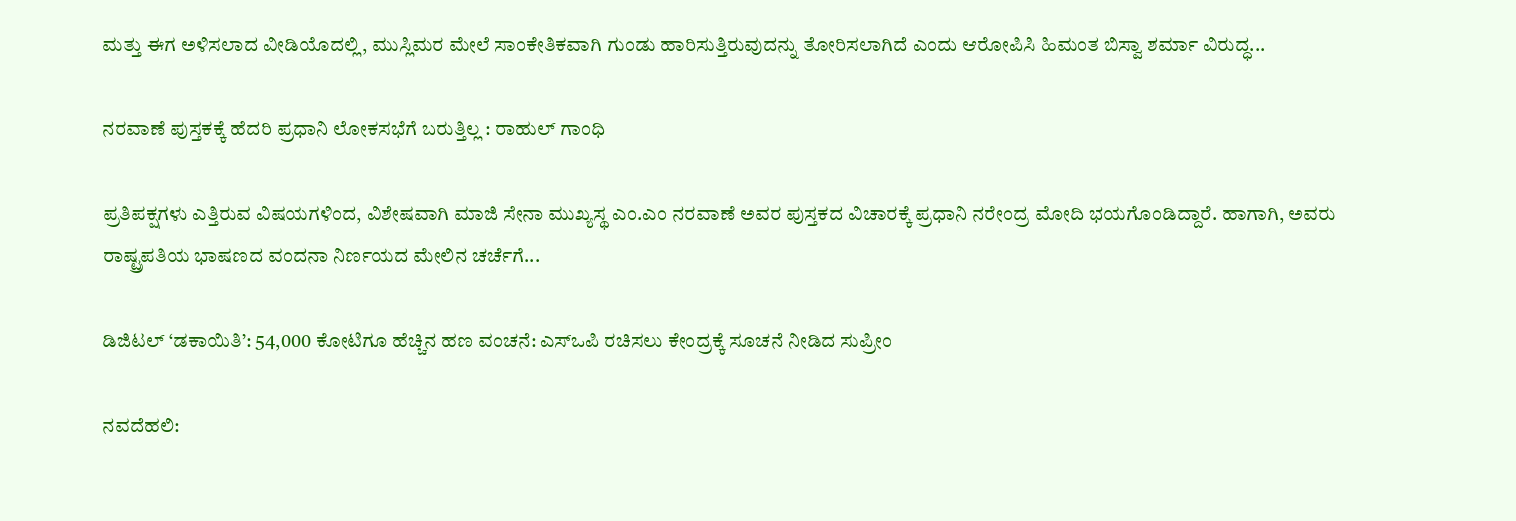ಮತ್ತು ಈಗ ಅಳಿಸಲಾದ ವೀಡಿಯೊದಲ್ಲಿ, ಮುಸ್ಲಿಮರ ಮೇಲೆ ಸಾಂಕೇತಿಕವಾಗಿ ಗುಂಡು ಹಾರಿಸುತ್ತಿರುವುದನ್ನು ತೋರಿಸಲಾಗಿದೆ ಎಂದು ಆರೋಪಿಸಿ ಹಿಮಂತ ಬಿಸ್ವಾ ಶರ್ಮಾ ವಿರುದ್ಧ...

ನರವಾಣೆ ಪುಸ್ತಕಕ್ಕೆ ಹೆದರಿ ಪ್ರಧಾನಿ ಲೋಕಸಭೆಗೆ ಬರುತ್ತಿಲ್ಲ : ರಾಹುಲ್ ಗಾಂಧಿ

ಪ್ರತಿಪಕ್ಷಗಳು ಎತ್ತಿರುವ ವಿಷಯಗಳಿಂದ, ವಿಶೇಷವಾಗಿ ಮಾಜಿ ಸೇನಾ ಮುಖ್ಯಸ್ಥ ಎಂ.ಎಂ ನರವಾಣೆ ಅವರ ಪುಸ್ತಕದ ವಿಚಾರಕ್ಕೆ ಪ್ರಧಾನಿ ನರೇಂದ್ರ ಮೋದಿ ಭಯಗೊಂಡಿದ್ದಾರೆ. ಹಾಗಾಗಿ, ಅವರು ರಾಷ್ಟ್ರಪತಿಯ ಭಾಷಣದ ವಂದನಾ ನಿರ್ಣಯದ ಮೇಲಿನ ಚರ್ಚೆಗೆ...

ಡಿಜಿಟಲ್ ‘ಡಕಾಯಿತಿ’: 54,000 ಕೋಟಿಗೂ ಹೆಚ್ಚಿನ ಹಣ ವಂಚನೆ: ಎಸ್‌ಒಪಿ ರಚಿಸಲು ಕೇಂದ್ರಕ್ಕೆ ಸೂಚನೆ ನೀಡಿದ ಸುಪ್ರೀಂ

ನವದೆಹಲಿ: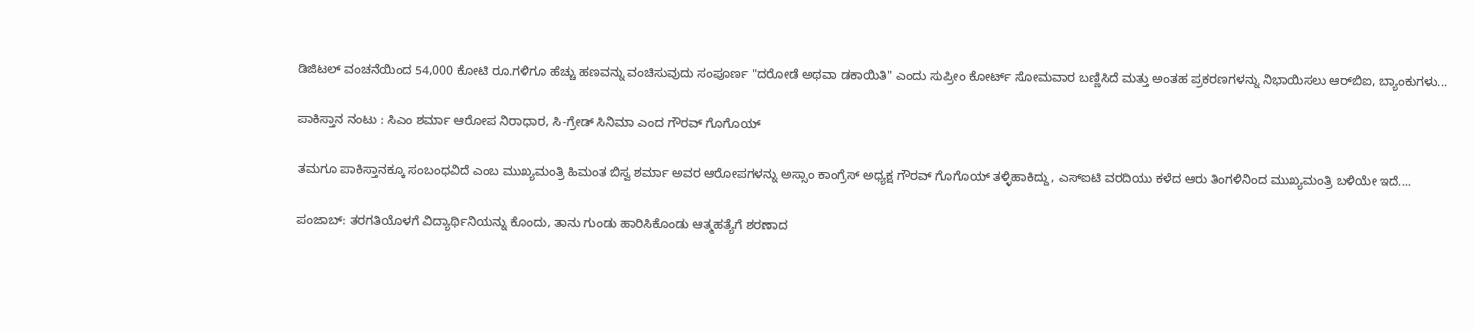ಡಿಜಿಟಲ್ ವಂಚನೆಯಿಂದ 54,000 ಕೋಟಿ ರೂ.ಗಳಿಗೂ ಹೆಚ್ಚು ಹಣವನ್ನು ವಂಚಿಸುವುದು ಸಂಪೂರ್ಣ "ದರೋಡೆ ಅಥವಾ ಡಕಾಯಿತಿ" ಎಂದು ಸುಪ್ರೀಂ ಕೋರ್ಟ್ ಸೋಮವಾರ ಬಣ್ಣಿಸಿದೆ ಮತ್ತು ಅಂತಹ ಪ್ರಕರಣಗಳನ್ನು ನಿಭಾಯಿಸಲು ಆರ್‌ಬಿಐ, ಬ್ಯಾಂಕುಗಳು...

ಪಾಕಿಸ್ತಾನ ನಂಟು : ಸಿಎಂ ಶರ್ಮಾ ಆರೋಪ ನಿರಾಧಾರ, ಸಿ-ಗ್ರೇಡ್ ಸಿನಿಮಾ ಎಂದ ಗೌರವ್ ಗೊಗೊಯ್

ತಮಗೂ ಪಾಕಿಸ್ತಾನಕ್ಕೂ ಸಂಬಂಧವಿದೆ ಎಂಬ ಮುಖ್ಯಮಂತ್ರಿ ಹಿಮಂತ ಬಿಸ್ವ ಶರ್ಮಾ ಅವರ ಆರೋಪಗಳನ್ನು ಅಸ್ಸಾಂ ಕಾಂಗ್ರೆಸ್ ಅಧ್ಯಕ್ಷ ಗೌರವ್ ಗೊಗೊಯ್ ತಳ್ಳಿಹಾಕಿದ್ದು, ಎಸ್‌ಐಟಿ ವರದಿಯು ಕಳೆದ ಆರು ತಿಂಗಳಿನಿಂದ ಮುಖ್ಯಮಂತ್ರಿ ಬಳಿಯೇ ಇದೆ....

ಪಂಜಾಬ್: ತರಗತಿಯೊಳಗೆ ವಿದ್ಯಾರ್ಥಿನಿಯನ್ನು ಕೊಂದು, ತಾನು ಗುಂಡು ಹಾರಿಸಿಕೊಂಡು ಆತ್ಮಹತ್ಯೆಗೆ ಶರಣಾದ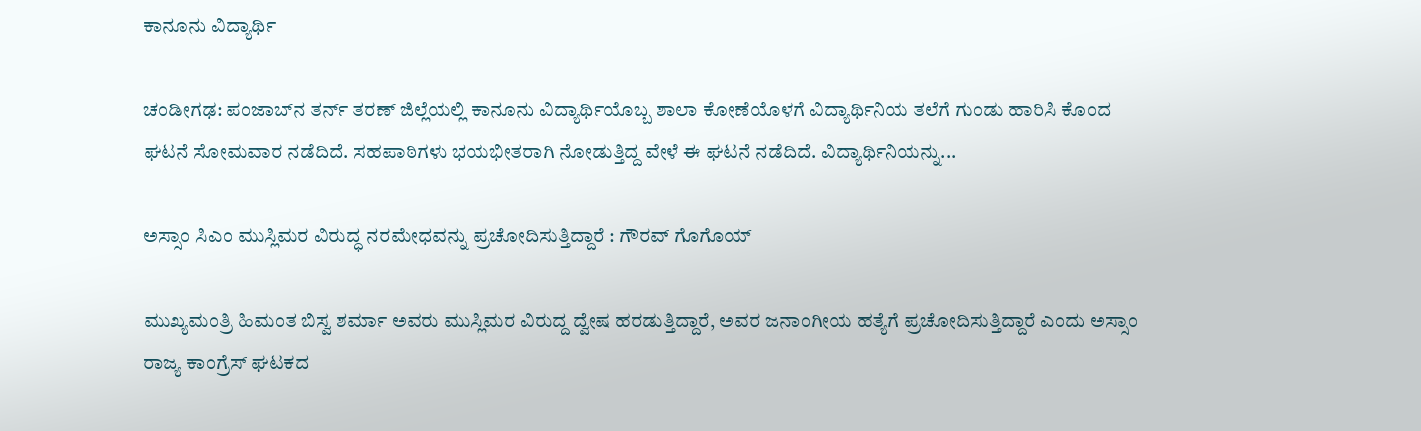ಕಾನೂನು ವಿದ್ಯಾರ್ಥಿ

ಚಂಡೀಗಢ: ಪಂಜಾಬ್‌ನ ತರ್ನ್ ತರಣ್ ಜಿಲ್ಲೆಯಲ್ಲಿ ಕಾನೂನು ವಿದ್ಯಾರ್ಥಿಯೊಬ್ಬ ಶಾಲಾ ಕೋಣೆಯೊಳಗೆ ವಿದ್ಯಾರ್ಥಿನಿಯ ತಲೆಗೆ ಗುಂಡು ಹಾರಿಸಿ ಕೊಂದ ಘಟನೆ ಸೋಮವಾರ ನಡೆದಿದೆ. ಸಹಪಾಠಿಗಳು ಭಯಭೀತರಾಗಿ ನೋಡುತ್ತಿದ್ದ ವೇಳೆ ಈ ಘಟನೆ ನಡೆದಿದೆ. ವಿದ್ಯಾರ್ಥಿನಿಯನ್ನು...

ಅಸ್ಸಾಂ ಸಿಎಂ ಮುಸ್ಲಿಮರ ವಿರುದ್ಧ ನರಮೇಧವನ್ನು ಪ್ರಚೋದಿಸುತ್ತಿದ್ದಾರೆ : ಗೌರವ್ ಗೊಗೊಯ್

ಮುಖ್ಯಮಂತ್ರಿ ಹಿಮಂತ ಬಿಸ್ವ ಶರ್ಮಾ ಅವರು ಮುಸ್ಲಿಮರ ವಿರುದ್ದ ದ್ವೇಷ ಹರಡುತ್ತಿದ್ದಾರೆ, ಅವರ ಜನಾಂಗೀಯ ಹತ್ಯೆಗೆ ಪ್ರಚೋದಿಸುತ್ತಿದ್ದಾರೆ ಎಂದು ಅಸ್ಸಾಂ ರಾಜ್ಯ ಕಾಂಗ್ರೆಸ್‌ ಘಟಕದ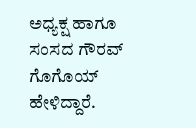ಅಧ್ಯಕ್ಷ ಹಾಗೂ ಸಂಸದ ಗೌರವ್ ಗೊಗೊಯ್ ಹೇಳಿದ್ದಾರೆ.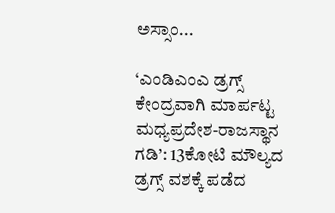ಅಸ್ಸಾಂ...

‘ಎಂಡಿಎಂಎ ಡ್ರಗ್ಸ್ ಕೇಂದ್ರವಾಗಿ ಮಾರ್ಪಟ್ಟ ಮಧ್ಯಪ್ರದೇಶ-ರಾಜಸ್ಥಾನ ಗಡಿ’: 13ಕೋಟಿ ಮೌಲ್ಯದ ಡ್ರಗ್ಸ್ ವಶಕ್ಕೆ ಪಡೆದ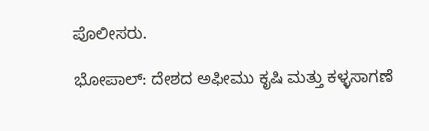ಪೊಲೀಸರು.

ಭೋಪಾಲ್: ದೇಶದ ಅಫೀಮು ಕೃಷಿ ಮತ್ತು ಕಳ್ಳಸಾಗಣೆ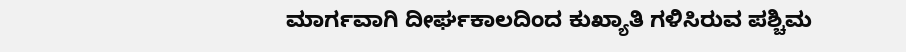ಮಾರ್ಗವಾಗಿ ದೀರ್ಘಕಾಲದಿಂದ ಕುಖ್ಯಾತಿ ಗಳಿಸಿರುವ ಪಶ್ಚಿಮ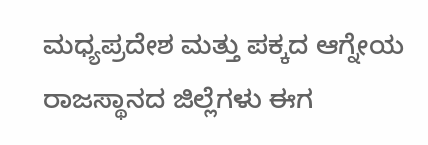ಮಧ್ಯಪ್ರದೇಶ ಮತ್ತು ಪಕ್ಕದ ಆಗ್ನೇಯ ರಾಜಸ್ಥಾನದ ಜಿಲ್ಲೆಗಳು ಈಗ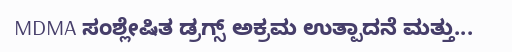MDMA ಸಂಶ್ಲೇಷಿತ ಡ್ರಗ್ಸ್ ಅಕ್ರಮ ಉತ್ಪಾದನೆ ಮತ್ತು...